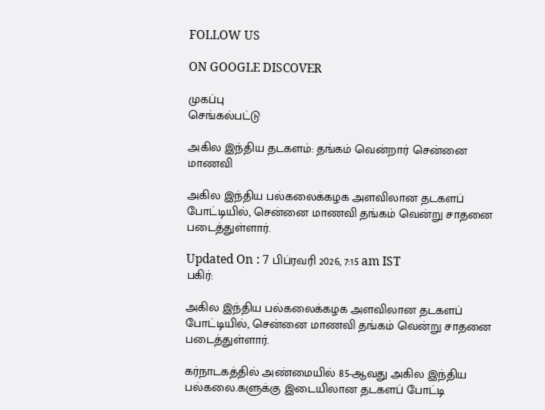FOLLOW US

ON GOOGLE DISCOVER

முகப்பு
செங்கல்பட்டு

அகில இந்திய தடகளம்: தங்கம் வென்றார் சென்னை மாணவி

அகில இந்திய பல்கலைக்கழக அளவிலான தடகளப் போட்டியில், சென்னை மாணவி தங்கம் வென்று சாதனை படைத்துள்ளார்.

Updated On : 7 பிப்ரவரி 2026, 7:15 am IST
பகிர்:

அகில இந்திய பல்கலைக்கழக அளவிலான தடகளப் போட்டியில், சென்னை மாணவி தங்கம் வென்று சாதனை படைத்துள்ளார்.

கர்நாடகத்தில் அண்மையில் 85-ஆவது அகில இந்திய பல்கலை.களுக்கு இடையிலான தடகளப் போட்டி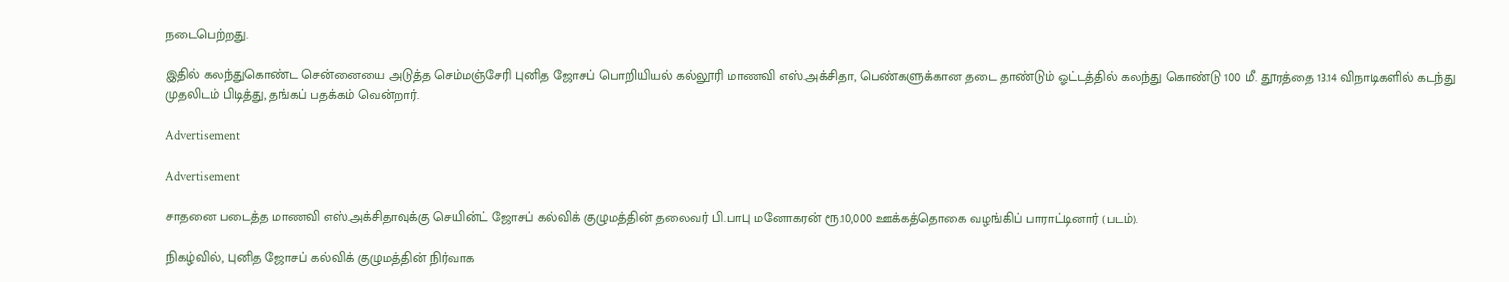நடைபெற்றது.

இதில் கலந்துகொண்ட சென்னையை அடுத்த செம்மஞ்சேரி புனித ஜோசப் பொறியியல் கல்லூரி மாணவி எஸ்.அக்சிதா, பெண்களுக்கான தடை தாண்டும் ஓட்டத்தில் கலந்து கொண்டு 100 மீ. தூரத்தை 13.14 விநாடிகளில் கடந்து முதலிடம் பிடித்து, தங்கப் பதக்கம் வென்றார்.

Advertisement

Advertisement

சாதனை படைத்த மாணவி எஸ்.அக்சிதாவுக்கு செயின்ட் ஜோசப் கல்விக் குழுமத்தின் தலைவர் பி.பாபு மனோகரன் ரூ.10,000 ஊக்கத்தொகை வழங்கிப் பாராட்டினார் (படம்).

நிகழ்வில், புனித ஜோசப் கல்விக் குழுமத்தின் நிர்வாக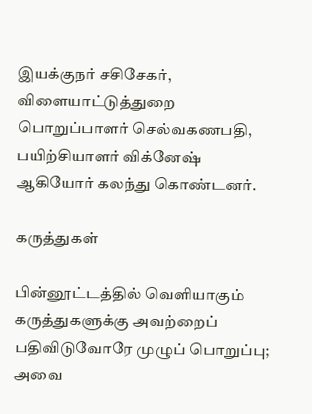இயக்குநர் சசிசேகர், விளையாட்டுத்துறை பொறுப்பாளர் செல்வகணபதி, பயிற்சியாளர் விக்னேஷ் ஆகியோர் கலந்து கொண்டனர்.

கருத்துகள்

பின்னூட்டத்தில் வெளியாகும் கருத்துகளுக்கு அவற்றைப் பதிவிடுவோரே முழுப் பொறுப்பு; அவை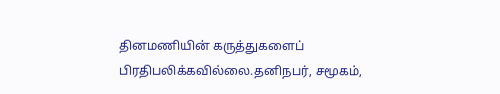தினமணியின் கருத்துகளைப் பிரதிபலிக்கவில்லை.தனிநபர், சமூகம்,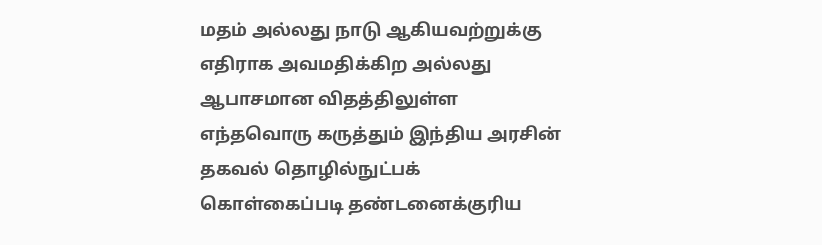மதம் அல்லது நாடு ஆகியவற்றுக்கு எதிராக அவமதிக்கிற அல்லது ஆபாசமான விதத்திலுள்ள எந்தவொரு கருத்தும் இந்திய அரசின் தகவல் தொழில்நுட்பக் கொள்கைப்படி தண்டனைக்குரிய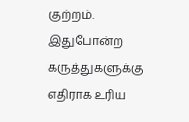குற்றம். இதுபோன்ற கருத்துகளுக்கு எதிராக உரிய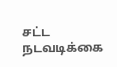சட்ட நடவடிக்கை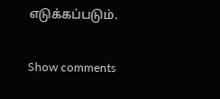எடுக்கப்படும்.

Show comments